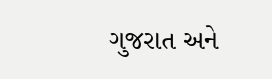ગુજરાત અને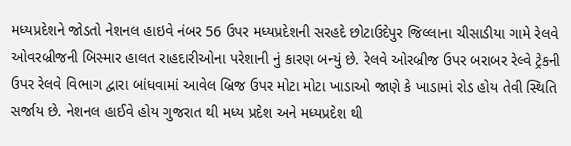મધ્યપ્રદેશને જોડતો નેશનલ હાઇવે નંબર 56 ઉપર મધ્યપ્રદેશની સરહદે છોટાઉદેપુર જિલ્લાના ચીસાડીયા ગામે રેલવે ઓવરબ્રીજની બિસ્માર હાલત રાહદારીઓના પરેશાની નું કારણ બન્યું છે. રેલવે ઓરબ્રીજ ઉપર બરાબર રેલ્વે ટ્રેકની ઉપર રેલવે વિભાગ દ્વારા બાંધવામાં આવેલ બ્રિજ ઉપર મોટા મોટા ખાડાઓ જાણે કે ખાડામાં રોડ હોય તેવી સ્થિતિ સર્જાય છે. નેશનલ હાઈવે હોય ગુજરાત થી મધ્ય પ્રદેશ અને મધ્યપ્રદેશ થી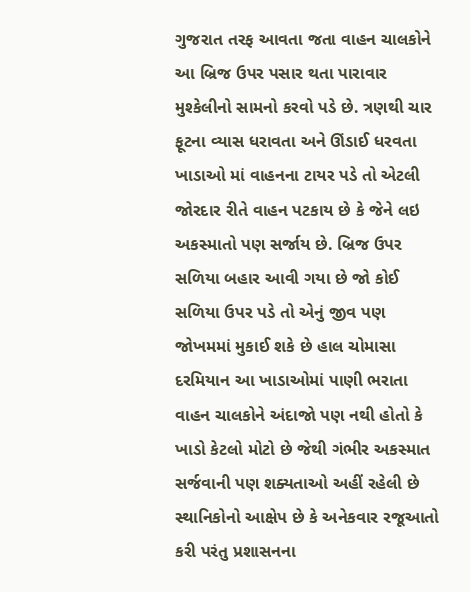ગુજરાત તરફ આવતા જતા વાહન ચાલકોને આ બ્રિજ ઉપર પસાર થતા પારાવાર મુશ્કેલીનો સામનો કરવો પડે છે. ત્રણથી ચાર ફૂટના વ્યાસ ધરાવતા અને ઊંડાઈ ધરવતા ખાડાઓ માં વાહનના ટાયર પડે તો એટલી જોરદાર રીતે વાહન પટકાય છે કે જેને લઇ અકસ્માતો પણ સર્જાય છે. બ્રિજ ઉપર સળિયા બહાર આવી ગયા છે જો કોઈ સળિયા ઉપર પડે તો એનું જીવ પણ જોખમમાં મુકાઈ શકે છે હાલ ચોમાસા દરમિયાન આ ખાડાઓમાં પાણી ભરાતા વાહન ચાલકોને અંદાજો પણ નથી હોતો કે ખાડો કેટલો મોટો છે જેથી ગંભીર અકસ્માત સર્જવાની પણ શક્યતાઓ અહીં રહેલી છે સ્થાનિકોનો આક્ષેપ છે કે અનેકવાર રજૂઆતો કરી પરંતુ પ્રશાસનના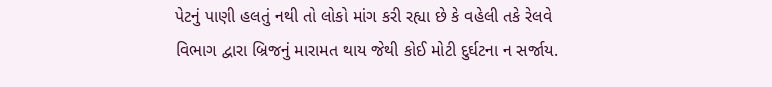પેટનું પાણી હલતું નથી તો લોકો માંગ કરી રહ્યા છે કે વહેલી તકે રેલવે વિભાગ દ્વારા બ્રિજનું મારામત થાય જેથી કોઈ મોટી દુર્ઘટના ન સર્જાય.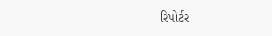રિપોર્ટર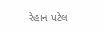રેહાન પટેલ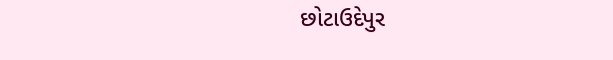છોટાઉદેપુર